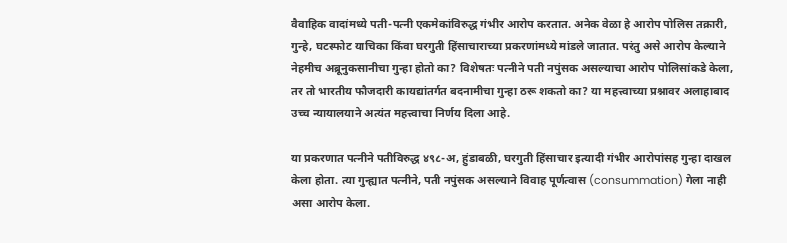वैवाहिक वादांमध्ये पती-पत्नी एकमेकांविरुद्ध गंभीर आरोप करतात. अनेक वेळा हे आरोप पोलिस तक्रारी, गुन्हे, घटस्फोट याचिका किंवा घरगुती हिंसाचाराच्या प्रकरणांमध्ये मांडले जातात. परंतु असे आरोप केल्याने नेहमीच अब्रूनुकसानीचा गुन्हा होतो का? विशेषतः पत्नीने पती नपुंसक असल्याचा आरोप पोलिसांकडे केला, तर तो भारतीय फौजदारी कायद्यांतर्गत बदनामीचा गुन्हा ठरू शकतो का? या महत्त्वाच्या प्रश्नावर अलाहाबाद उच्च न्यायालयाने अत्यंत महत्त्वाचा निर्णय दिला आहे.

या प्रकरणात पत्नीने पतीविरुद्ध ४९८-अ, हुंडाबळी, घरगुती हिंसाचार इत्यादी गंभीर आरोपांसह गुन्हा दाखल केला होता. त्या गुन्ह्यात पत्नीने, पती नपुंसक असल्याने विवाह पूर्णत्वास (consummation) गेला नाही असा आरोप केला.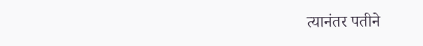त्यानंतर पतीने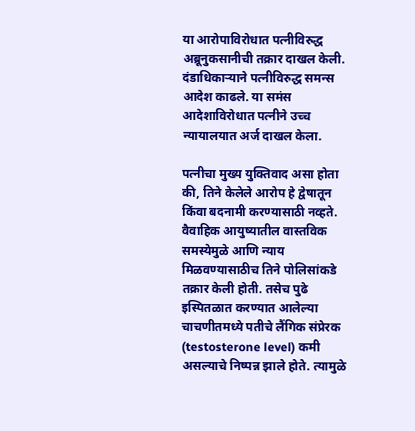या आरोपाविरोधात पत्नीविरुद्ध अब्रूनुकसानीची तक्रार दाखल केली. दंडाधिकार्‍याने पत्नीविरुद्ध समन्स आदेश काढले. या समंस आदेशाविरोधात पत्नीने उच्च न्यायालयात अर्ज दाखल केला.

पत्नीचा मुख्य युक्तिवाद असा होता की, तिने केलेले आरोप हे द्वेषातून किंवा बदनामी करण्यासाठी नव्हते. वैवाहिक आयुष्यातील वास्तविक समस्येमुळे आणि न्याय मिळवण्यासाठीच तिने पोलिसांकडे तक्रार केली होती. तसेच पुढे इस्पितळात करण्यात आलेल्या चाचणीतमध्ये पतीचे लैंगिक संप्रेरक (testosterone level) कमी असल्याचे निष्पन्न झाले होते. त्यामुळे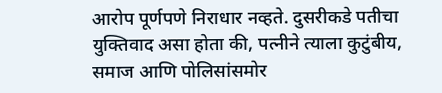आरोप पूर्णपणे निराधार नव्हते. दुसरीकडे पतीचा युक्तिवाद असा होता की, पत्नीने त्याला कुटुंबीय, समाज आणि पोलिसांसमोर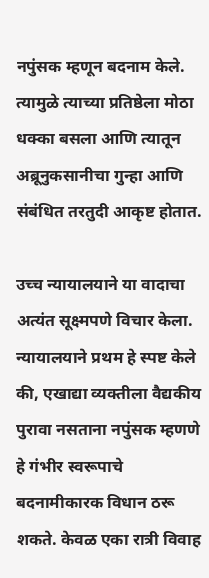नपुंसक म्हणून बदनाम केले. त्यामुळे त्याच्या प्रतिष्ठेला मोठा धक्का बसला आणि त्यातून अब्रूनुकसानीचा गुन्हा आणि संबंधित तरतुदी आकृष्ट होतात.

उच्च न्यायालयाने या वादाचा अत्यंत सूक्ष्मपणे विचार केला. न्यायालयाने प्रथम हे स्पष्ट केले की, एखाद्या व्यक्तीला वैद्यकीय पुरावा नसताना नपुंसक म्हणणे हे गंभीर स्वरूपाचे बदनामीकारक विधान ठरू शकते. केवळ एका रात्री विवाह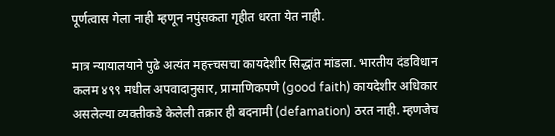पूर्णत्वास गेला नाही म्हणून नपुंसकता गृहीत धरता येत नाही.

मात्र न्यायालयाने पुढे अत्यंत महत्त्चसचा कायदेशीर सिद्धांत मांडला. भारतीय दंडविधान कलम ४९९ मधील अपवादानुसार, प्रामाणिकपणे (good faith) कायदेशीर अधिकार असलेल्या व्यक्तीकडे केलेली तक्रार ही बदनामी (defamation) ठरत नाही. म्हणजेच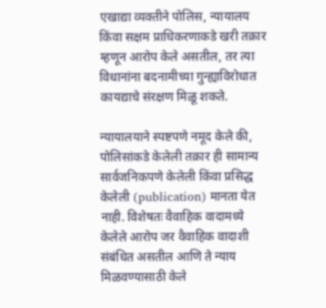एखाद्या व्यक्तीने पोलिस, न्यायालय किंवा सक्षम प्राधिकरणाकडे खरी तक्रार म्हणून आरोप केले असतील, तर त्या विधानांना बदनामीच्या गुन्ह्याविरोधात कायद्याचे संरक्षण मिळू शकते.

न्यायालयाने स्पष्टपणे नमूद केले की, पोलिसांकडे केलेली तक्रार ही सामान्य सार्वजनिकपणे केलेली किंवा प्रसिद्ध केलेली (publication) मानता येत नाही. विशेषतः वैवाहिक वादामध्ये केलेले आरोप जर वैवाहिक वादाशी संबंधित असतील आणि ते न्याय मिळवण्यासाठी केले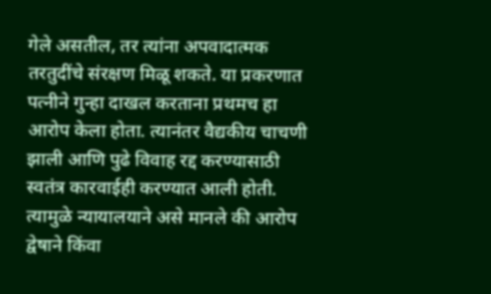गेले असतील, तर त्यांना अपवादात्मक तरतुदींचे संरक्षण मिळू शकते. या प्रकरणात पत्नीने गुन्हा दाखल करताना प्रथमच हा आरोप केला होता. त्यानंतर वैद्यकीय चाचणी झाली आणि पुढे विवाह रद्द करण्यासाठी स्वतंत्र कारवाईही करण्यात आली होती. त्यामुळे न्यायालयाने असे मानले की आरोप द्वेषाने किंवा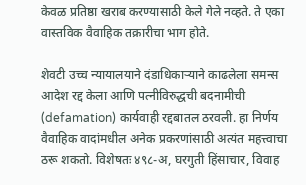केवळ प्रतिष्ठा खराब करण्यासाठी केले गेले नव्हते. ते एका वास्तविक वैवाहिक तक्रारीचा भाग होते.

शेवटी उच्च न्यायालयाने दंडाधिकार्‍याने काढलेला समन्स आदेश रद्द केला आणि पत्नीविरुद्धची बदनामीची (defamation) कार्यवाही रद्दबातल ठरवली. हा निर्णय वैवाहिक वादांमधील अनेक प्रकरणांसाठी अत्यंत महत्त्वाचा ठरू शकतो. विशेषतः ४९८-अ, घरगुती हिंसाचार, विवाह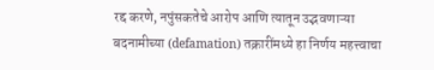रद्द करणे, नपुंसकतेचे आरोप आणि त्यातून उद्भवणाऱ्या बदनामीच्या (defamation) तक्रारींमध्ये हा निर्णय महत्त्वाचा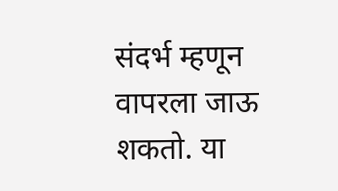संदर्भ म्हणून वापरला जाऊ शकतो. या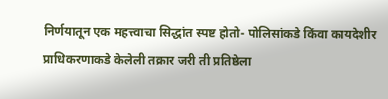निर्णयातून एक महत्त्वाचा सिद्धांत स्पष्ट होतो- पोलिसांकडे किंवा कायदेशीर प्राधिकरणाकडे केलेली तक्रार जरी ती प्रतिष्ठेला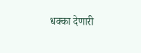धक्का देणारी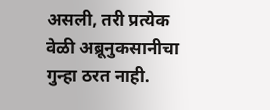असली, तरी प्रत्येक वेळी अब्रूनुकसानीचा गुन्हा ठरत नाही.